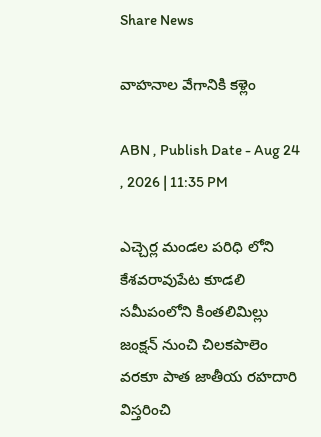Share News

వాహనాల వేగానికి కళ్లెం

ABN , Publish Date - Aug 24 , 2026 | 11:35 PM

ఎచ్చెర్ల మండల పరిధి లోని కేశవరావుపేట కూడలి సమీపంలోని కింతలిమిల్లు జంక్షన్‌ నుంచి చిలకపాలెం వరకూ పాత జాతీయ రహదారి విస్తరించి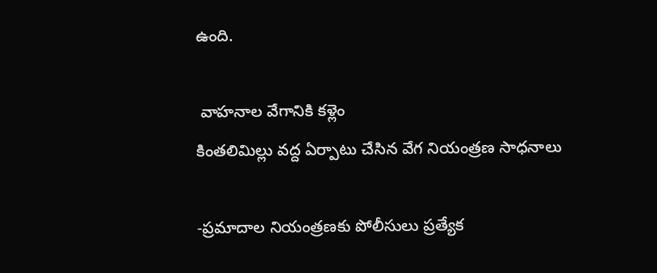ఉంది.

 వాహనాల వేగానికి కళ్లెం
కింతలిమిల్లు వద్ద ఏర్పాటు చేసిన వేగ నియంత్రణ సాధనాలు

-ప్రమాదాల నియంత్రణకు పోలీసులు ప్రత్యేక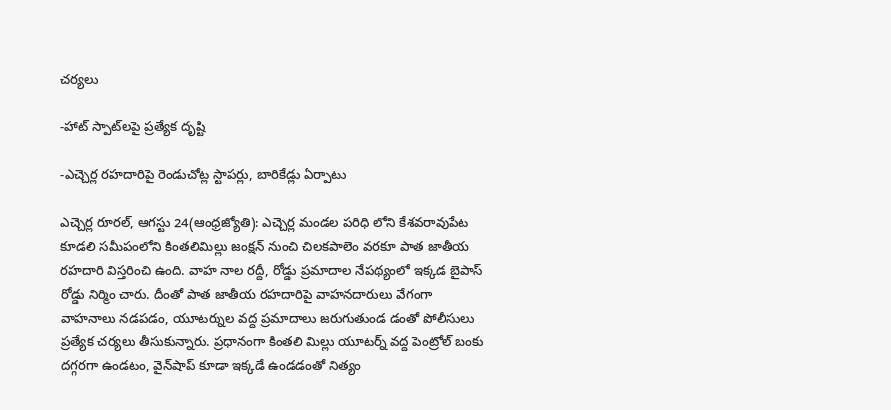చర్యలు

-హాట్‌ స్పాట్‌లపై ప్రత్యేక దృష్టి

-ఎచ్చెర్ల రహదారిపై రెండుచోట్ల స్టాపర్లు, బారికేడ్లు ఏర్పాటు

ఎచ్చెర్ల రూరల్‌, ఆగస్టు 24(ఆంధ్రజ్యోతి): ఎచ్చెర్ల మండల పరిధి లోని కేశవరావుపేట కూడలి సమీపంలోని కింతలిమిల్లు జంక్షన్‌ నుంచి చిలకపాలెం వరకూ పాత జాతీయ రహదారి విస్తరించి ఉంది. వాహ నాల రద్దీ, రోడ్డు ప్రమాదాల నేపథ్యంలో ఇక్కడ బైపాస్‌ రోడ్డు నిర్మిం చారు. దీంతో పాత జాతీయ రహదారిపై వాహనదారులు వేగంగా వాహనాలు నడపడం, యూటర్నుల వద్ద ప్రమాదాలు జరుగుతుండ డంతో పోలీసులు ప్రత్యేక చర్యలు తీసుకున్నారు. ప్రధానంగా కింతలి మిల్లు యూటర్న్‌ వద్ద పెంట్రోల్‌ బంకు దగ్గరగా ఉండటం, వైన్‌షాప్‌ కూడా ఇక్కడే ఉండడంతో నిత్యం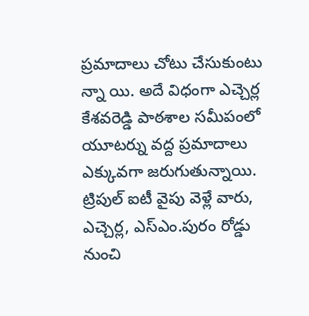ప్రమాదాలు చోటు చేసుకుంటు న్నా యి. అదే విధంగా ఎచ్చెర్ల కేశవరెడ్డి పాఠశాల సమీపంలో యూటర్ను వద్ద ప్రమాదాలు ఎక్కువగా జరుగుతున్నాయి. ట్రిపుల్‌ ఐటీ వైపు వెళ్లే వారు, ఎచ్చెర్ల, ఎస్‌ఎం.పురం రోడ్డు నుంచి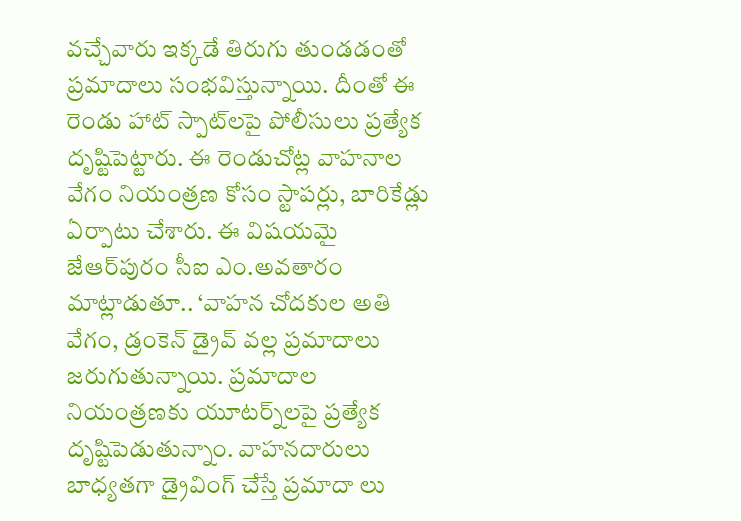వచ్చేవారు ఇక్కడే తిరుగు తుండడంతో ప్రమాదాలు సంభవిస్తున్నాయి. దీంతో ఈ రెండు హాట్‌ స్పాట్‌లపై పోలీసులు ప్రత్యేక దృష్టిపెట్టారు. ఈ రెండుచోట్ల వాహనాల వేగం నియంత్రణ కోసం స్టాపర్లు, బారికేడ్లు ఏర్పాటు చేశారు. ఈ విషయమై జేఆర్‌పురం సీఐ ఎం.అవతారం మాట్లాడుతూ.. ‘వాహన చోదకుల అతి వేగం, డ్రంకెన్‌ డ్రైవ్‌ వల్ల ప్రమాదాలు జరుగుతున్నాయి. ప్రమాదాల నియంత్రణకు యూటర్న్‌లపై ప్రత్యేక దృష్టిపెడుతున్నాం. వాహనదారులు బాధ్యతగా డ్రైవింగ్‌ చేస్తే ప్రమాదా లు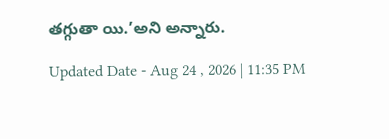తగ్గుతా యి.’అని అన్నారు.

Updated Date - Aug 24 , 2026 | 11:35 PM